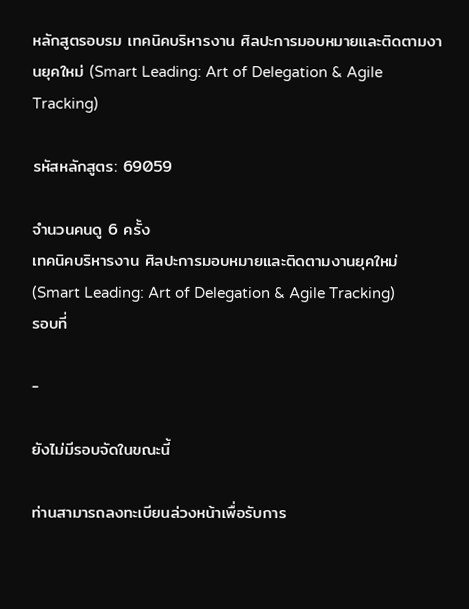หลักสูตรอบรม เทคนิคบริหารงาน ศิลปะการมอบหมายและติดตามงานยุคใหม่ (Smart Leading: Art of Delegation & Agile Tracking)

รหัสหลักสูตร: 69059

จำนวนคนดู 6 ครั้ง
เทคนิคบริหารงาน ศิลปะการมอบหมายและติดตามงานยุคใหม่ (Smart Leading: Art of Delegation & Agile Tracking)
รอบที่

-

ยังไม่มีรอบจัดในขณะนี้

ท่านสามารถลงทะเบียนล่วงหน้าเพื่อรับการ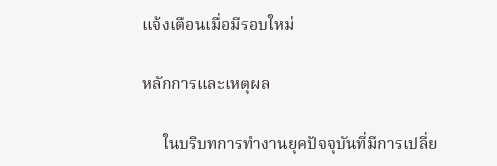แจ้งเตือนเมื่อมีรอบใหม่

หลักการและเหตุผล

     ในบริบทการทำงานยุคปัจจุบันที่มีการเปลี่ย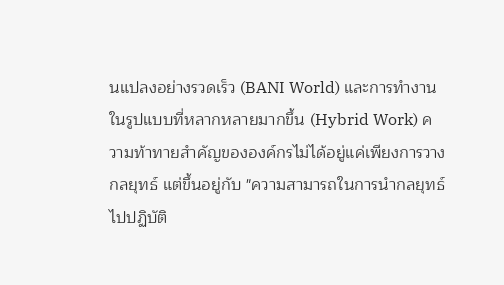นแปลงอย่างรวดเร็ว (BANI World) และการทำงานในรูปแบบที่หลากหลายมากขึ้น (Hybrid Work) ความท้าทายสำคัญขององค์กรไม่ได้อยู่แค่เพียงการวางกลยุทธ์ แต่ขึ้นอยู่กับ "ความสามารถในการนำกลยุทธ์ไปปฏิบัติ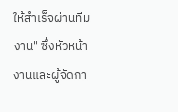ให้สำเร็จผ่านทีมงาน" ซึ่งหัวหน้างานและผู้จัดกา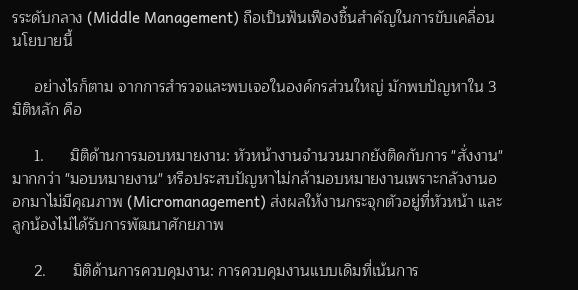รระดับกลาง (Middle Management) ถือเป็นฟันเฟืองชิ้นสำคัญในการขับเคลื่อนนโยบายนี้

     อย่างไรก็ตาม จากการสำรวจและพบเจอในองค์กรส่วนใหญ่ มักพบปัญหาใน 3 มิติหลัก คือ

     1.      มิติด้านการมอบหมายงาน: หัวหน้างานจำนวนมากยังติดกับการ "สั่งงาน" มากกว่า "มอบหมายงาน" หรือประสบปัญหาไม่กล้ามอบหมายงานเพราะกลัวงานออกมาไม่มีคุณภาพ (Micromanagement) ส่งผลให้งานกระจุกตัวอยู่ที่หัวหน้า และลูกน้องไม่ได้รับการพัฒนาศักยภาพ

     2.      มิติด้านการควบคุมงาน: การควบคุมงานแบบเดิมที่เน้นการ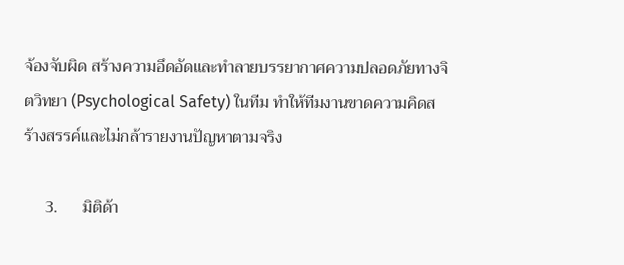จ้องจับผิด สร้างความอึดอัดและทำลายบรรยากาศความปลอดภัยทางจิตวิทยา (Psychological Safety) ในทีม ทำให้ทีมงานขาดความคิดสร้างสรรค์และไม่กล้ารายงานปัญหาตามจริง

     3.      มิติด้า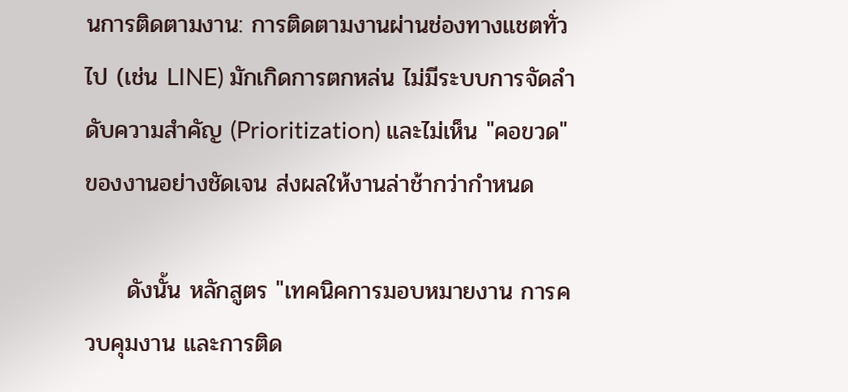นการติดตามงาน: การติดตามงานผ่านช่องทางแชตทั่วไป (เช่น LINE) มักเกิดการตกหล่น ไม่มีระบบการจัดลำดับความสำคัญ (Prioritization) และไม่เห็น "คอขวด" ของงานอย่างชัดเจน ส่งผลให้งานล่าช้ากว่ากำหนด

     ดังนั้น หลักสูตร "เทคนิคการมอบหมายงาน การควบคุมงาน และการติด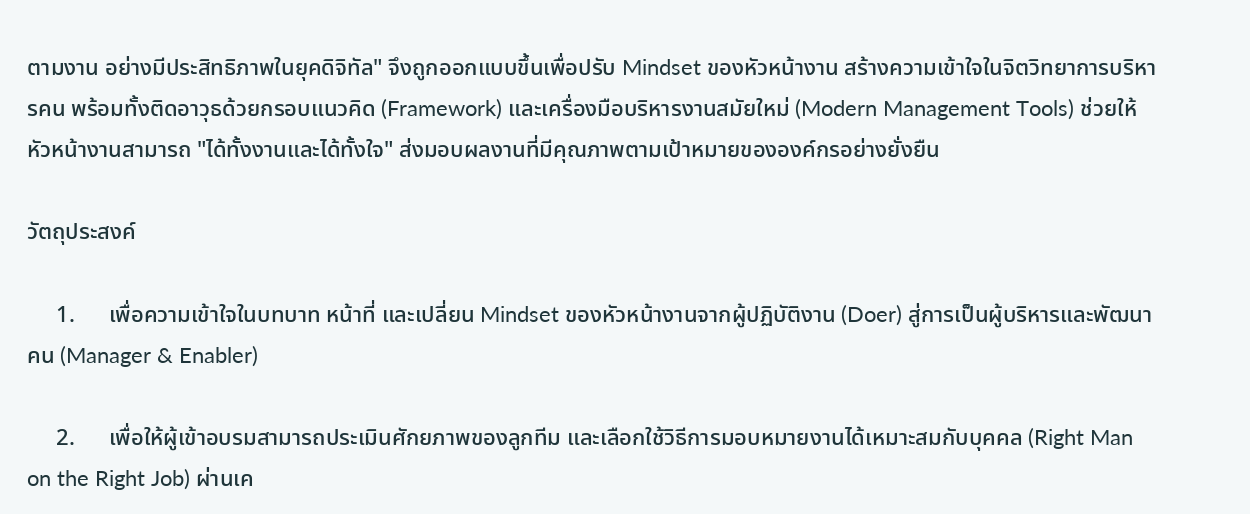ตามงาน อย่างมีประสิทธิภาพในยุคดิจิทัล" จึงถูกออกแบบขึ้นเพื่อปรับ Mindset ของหัวหน้างาน สร้างความเข้าใจในจิตวิทยาการบริหารคน พร้อมทั้งติดอาวุธด้วยกรอบแนวคิด (Framework) และเครื่องมือบริหารงานสมัยใหม่ (Modern Management Tools) ช่วยให้หัวหน้างานสามารถ "ได้ทั้งงานและได้ทั้งใจ" ส่งมอบผลงานที่มีคุณภาพตามเป้าหมายขององค์กรอย่างยั่งยืน

วัตถุประสงค์

     1.      เพื่อความเข้าใจในบทบาท หน้าที่ และเปลี่ยน Mindset ของหัวหน้างานจากผู้ปฏิบัติงาน (Doer) สู่การเป็นผู้บริหารและพัฒนาคน (Manager & Enabler)

     2.      เพื่อให้ผู้เข้าอบรมสามารถประเมินศักยภาพของลูกทีม และเลือกใช้วิธีการมอบหมายงานได้เหมาะสมกับบุคคล (Right Man on the Right Job) ผ่านเค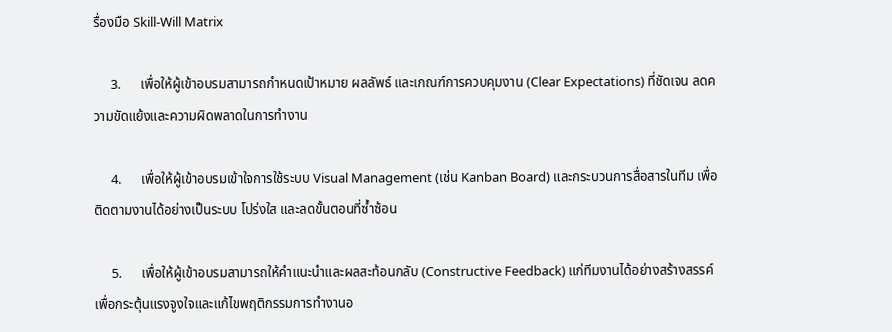รื่องมือ Skill-Will Matrix

     3.      เพื่อให้ผู้เข้าอบรมสามารถกำหนดเป้าหมาย ผลลัพธ์ และเกณฑ์การควบคุมงาน (Clear Expectations) ที่ชัดเจน ลดความขัดแย้งและความผิดพลาดในการทำงาน

     4.      เพื่อให้ผู้เข้าอบรมเข้าใจการใช้ระบบ Visual Management (เช่น Kanban Board) และกระบวนการสื่อสารในทีม เพื่อติดตามงานได้อย่างเป็นระบบ โปร่งใส และลดขั้นตอนที่ซ้ำซ้อน

     5.      เพื่อให้ผู้เข้าอบรมสามารถให้คำแนะนำและผลสะท้อนกลับ (Constructive Feedback) แก่ทีมงานได้อย่างสร้างสรรค์ เพื่อกระตุ้นแรงจูงใจและแก้ไขพฤติกรรมการทำงานอ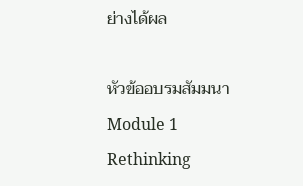ย่างได้ผล

หัวข้ออบรมสัมมนา
Module 1 Rethinking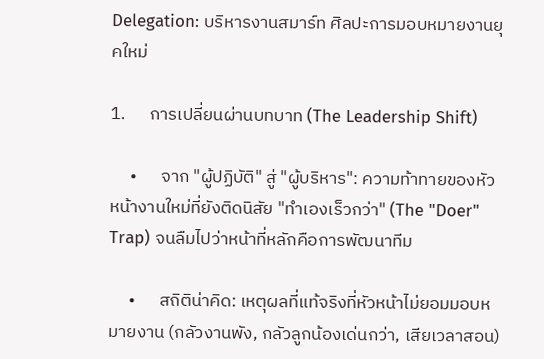Delegation: บริหารงานสมาร์ท ศิลปะการมอบหมายงานยุคใหม่

1.      การเปลี่ยนผ่านบทบาท (The Leadership Shift)

     •      จาก "ผู้ปฏิบัติ" สู่ "ผู้บริหาร": ความท้าทายของหัวหน้างานใหม่ที่ยังติดนิสัย "ทำเองเร็วกว่า" (The "Doer" Trap) จนลืมไปว่าหน้าที่หลักคือการพัฒนาทีม

     •      สถิติน่าคิด: เหตุผลที่แท้จริงที่หัวหน้าไม่ยอมมอบหมายงาน (กลัวงานพัง, กลัวลูกน้องเด่นกว่า, เสียเวลาสอน)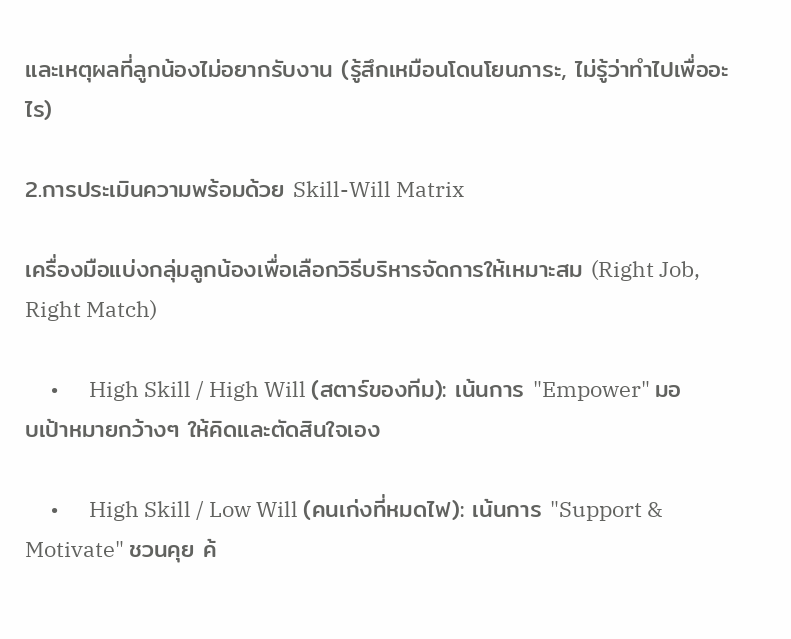และเหตุผลที่ลูกน้องไม่อยากรับงาน (รู้สึกเหมือนโดนโยนภาระ, ไม่รู้ว่าทำไปเพื่ออะไร)

2.การประเมินความพร้อมด้วย Skill-Will Matrix

เครื่องมือแบ่งกลุ่มลูกน้องเพื่อเลือกวิธีบริหารจัดการให้เหมาะสม (Right Job, Right Match)

     •      High Skill / High Will (สตาร์ของทีม): เน้นการ "Empower" มอบเป้าหมายกว้างๆ ให้คิดและตัดสินใจเอง

     •      High Skill / Low Will (คนเก่งที่หมดไฟ): เน้นการ "Support & Motivate" ชวนคุย ค้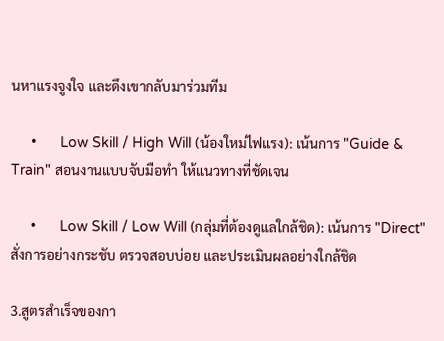นหาแรงจูงใจ และดึงเขากลับมาร่วมทีม

     •      Low Skill / High Will (น้องใหม่ไฟแรง): เน้นการ "Guide & Train" สอนงานแบบจับมือทำ ให้แนวทางที่ชัดเจน

     •      Low Skill / Low Will (กลุ่มที่ต้องดูแลใกล้ชิด): เน้นการ "Direct" สั่งการอย่างกระชับ ตรวจสอบบ่อย และประเมินผลอย่างใกล้ชิด

3.สูตรสำเร็จของกา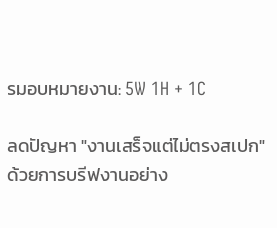รมอบหมายงาน: 5W 1H + 1C

ลดปัญหา "งานเสร็จแต่ไม่ตรงสเปก" ด้วยการบรีฟงานอย่าง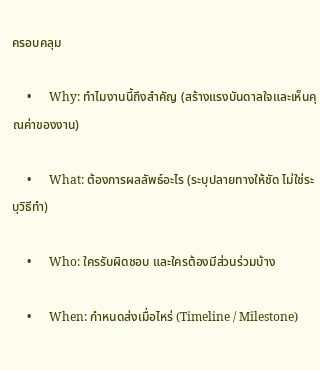ครอบคลุม

     •      Why: ทำไมงานนี้ถึงสำคัญ (สร้างแรงบันดาลใจและเห็นคุณค่าของงาน)

     •      What: ต้องการผลลัพธ์อะไร (ระบุปลายทางให้ชัด ไม่ใช่ระบุวิธีทำ)

     •      Who: ใครรับผิดชอบ และใครต้องมีส่วนร่วมบ้าง

     •      When: กำหนดส่งเมื่อไหร่ (Timeline / Milestone)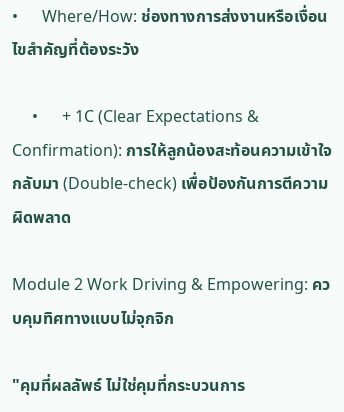•      Where/How: ช่องทางการส่งงานหรือเงื่อนไขสำคัญที่ต้องระวัง

     •      + 1C (Clear Expectations & Confirmation): การให้ลูกน้องสะท้อนความเข้าใจกลับมา (Double-check) เพื่อป้องกันการตีความผิดพลาด

Module 2 Work Driving & Empowering: ควบคุมทิศทางแบบไม่จุกจิก

"คุมที่ผลลัพธ์ ไม่ใช่คุมที่กระบวนการ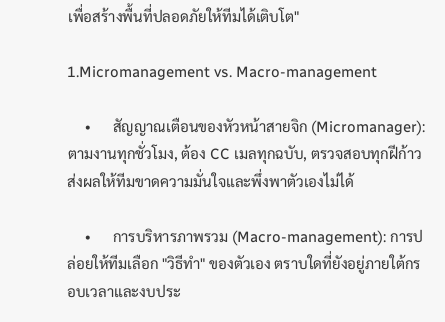เพื่อสร้างพื้นที่ปลอดภัยให้ทีมได้เติบโต"

1.Micromanagement vs. Macro-management

     •      สัญญาณเตือนของหัวหน้าสายจิก (Micromanager): ตามงานทุกชั่วโมง, ต้อง CC เมลทุกฉบับ, ตรวจสอบทุกฝีก้าว ส่งผลให้ทีมขาดความมั่นใจและพึ่งพาตัวเองไม่ได้

     •      การบริหารภาพรวม (Macro-management): การปล่อยให้ทีมเลือก "วิธีทำ" ของตัวเอง ตราบใดที่ยังอยู่ภายใต้กรอบเวลาและงบประ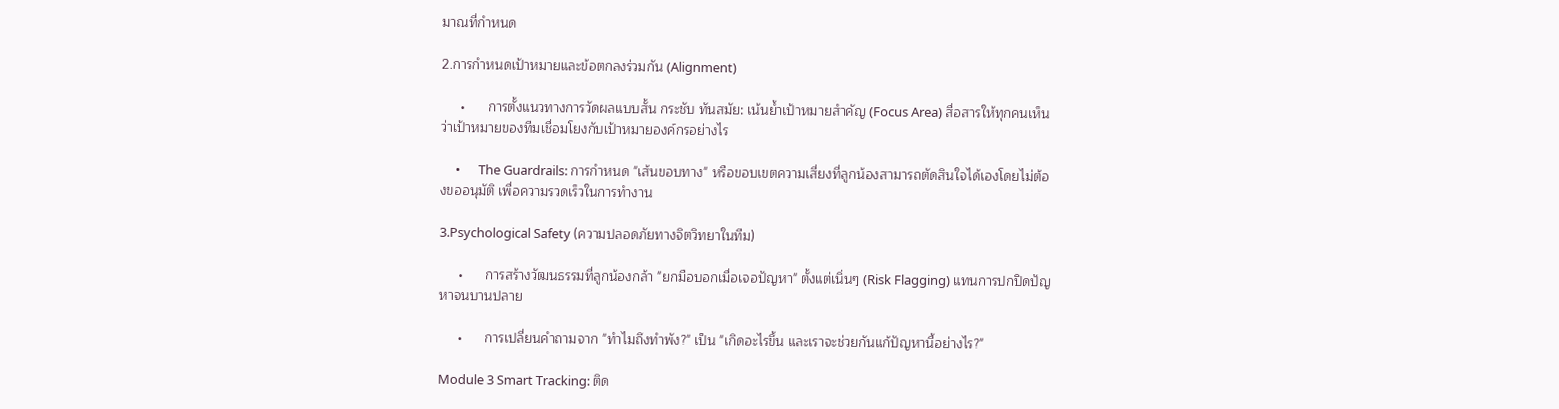มาณที่กำหนด

2.การกำหนดเป้าหมายและข้อตกลงร่วมกัน (Alignment)

     •      การตั้งแนวทางการวัดผลแบบสั้น กระชับ ทันสมัย: เน้นย้ำเป้าหมายสำคัญ (Focus Area) สื่อสารให้ทุกคนเห็นว่าเป้าหมายของทีมเชื่อมโยงกับเป้าหมายองค์กรอย่างไร

     •      The Guardrails: การกำหนด "เส้นขอบทาง" หรือขอบเขตความเสี่ยงที่ลูกน้องสามารถตัดสินใจได้เองโดยไม่ต้องขออนุมัติ เพื่อความรวดเร็วในการทำงาน

3.Psychological Safety (ความปลอดภัยทางจิตวิทยาในทีม)

     •      การสร้างวัฒนธรรมที่ลูกน้องกล้า "ยกมือบอกเมื่อเจอปัญหา" ตั้งแต่เนิ่นๆ (Risk Flagging) แทนการปกปิดปัญหาจนบานปลาย

     •      การเปลี่ยนคำถามจาก "ทำไมถึงทำพัง?" เป็น "เกิดอะไรขึ้น และเราจะช่วยกันแก้ปัญหานี้อย่างไร?"

Module 3 Smart Tracking: ติด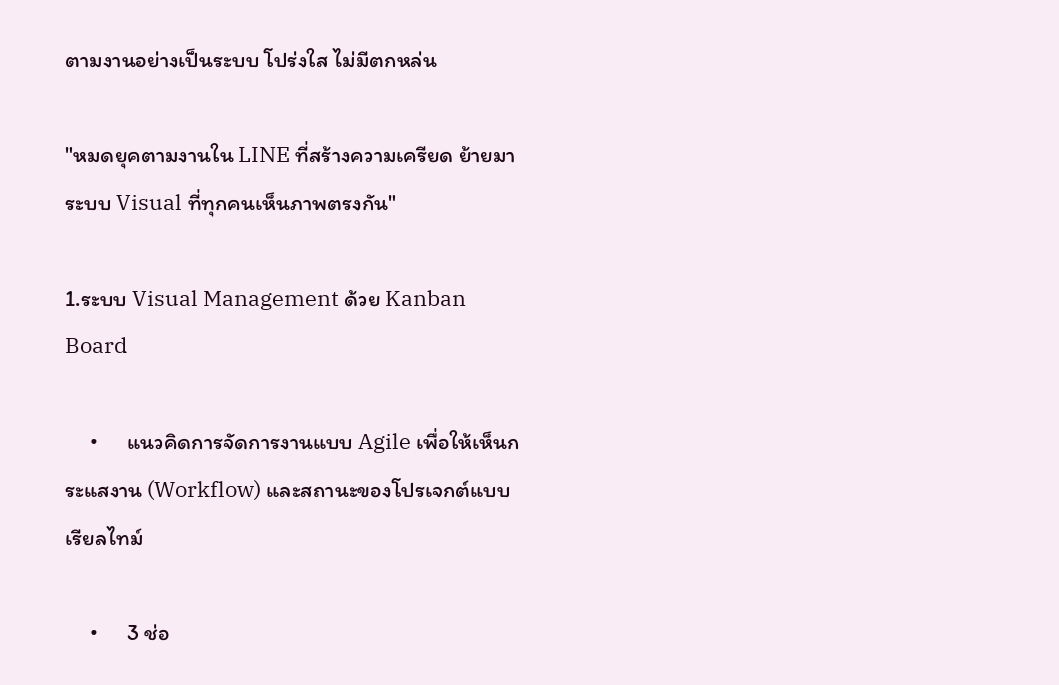ตามงานอย่างเป็นระบบ โปร่งใส ไม่มีตกหล่น

"หมดยุคตามงานใน LINE ที่สร้างความเครียด ย้ายมาระบบ Visual ที่ทุกคนเห็นภาพตรงกัน"

1.ระบบ Visual Management ด้วย Kanban Board

     •      แนวคิดการจัดการงานแบบ Agile เพื่อให้เห็นกระแสงาน (Workflow) และสถานะของโปรเจกต์แบบเรียลไทม์

     •      3 ช่อ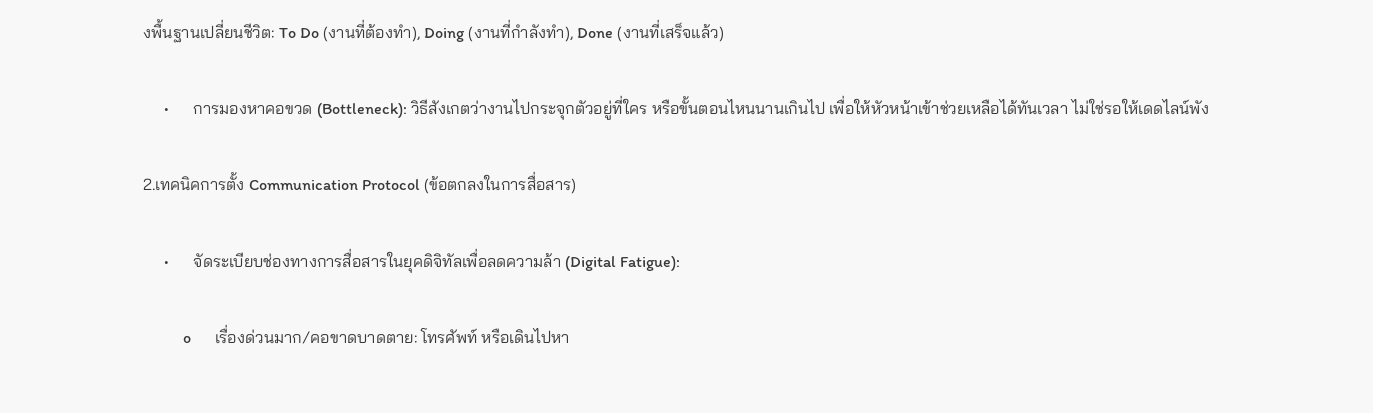งพื้นฐานเปลี่ยนชีวิต: To Do (งานที่ต้องทำ), Doing (งานที่กำลังทำ), Done (งานที่เสร็จแล้ว)

     •      การมองหาคอขวด (Bottleneck): วิธีสังเกตว่างานไปกระจุกตัวอยู่ที่ใคร หรือขั้นตอนไหนนานเกินไป เพื่อให้หัวหน้าเข้าช่วยเหลือได้ทันเวลา ไม่ใช่รอให้เดดไลน์พัง

2.เทคนิคการตั้ง Communication Protocol (ข้อตกลงในการสื่อสาร)

     •      จัดระเบียบช่องทางการสื่อสารในยุคดิจิทัลเพื่อลดความล้า (Digital Fatigue):

          o      เรื่องด่วนมาก/คอขาดบาดตาย: โทรศัพท์ หรือเดินไปหา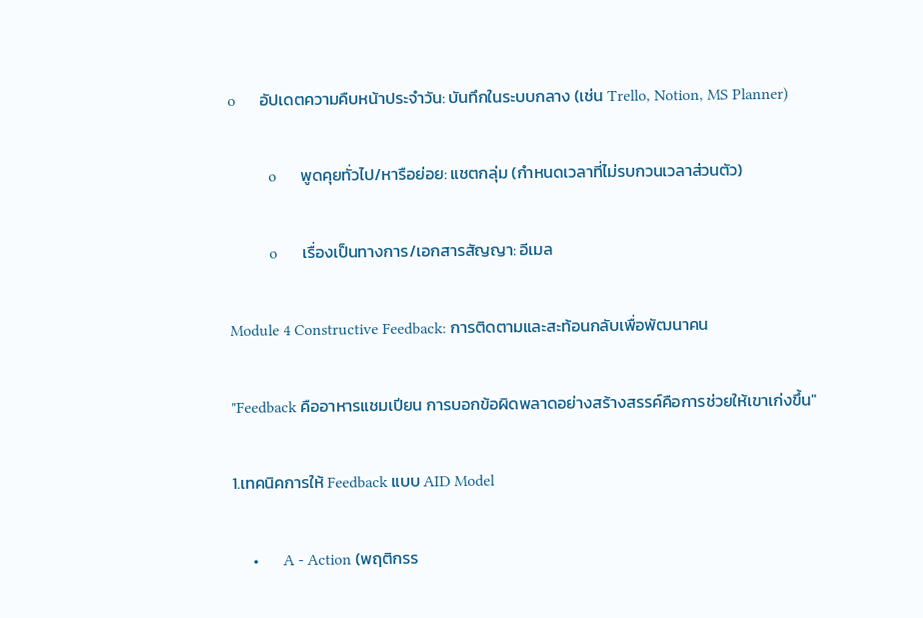o      อัปเดตความคืบหน้าประจำวัน: บันทึกในระบบกลาง (เช่น Trello, Notion, MS Planner)

          o      พูดคุยทั่วไป/หารือย่อย: แชตกลุ่ม (กำหนดเวลาที่ไม่รบกวนเวลาส่วนตัว)

          o      เรื่องเป็นทางการ/เอกสารสัญญา: อีเมล

Module 4 Constructive Feedback: การติดตามและสะท้อนกลับเพื่อพัฒนาคน

"Feedback คืออาหารแชมเปียน การบอกข้อผิดพลาดอย่างสร้างสรรค์คือการช่วยให้เขาเก่งขึ้น"

1.เทคนิคการให้ Feedback แบบ AID Model

     •      A - Action (พฤติกรร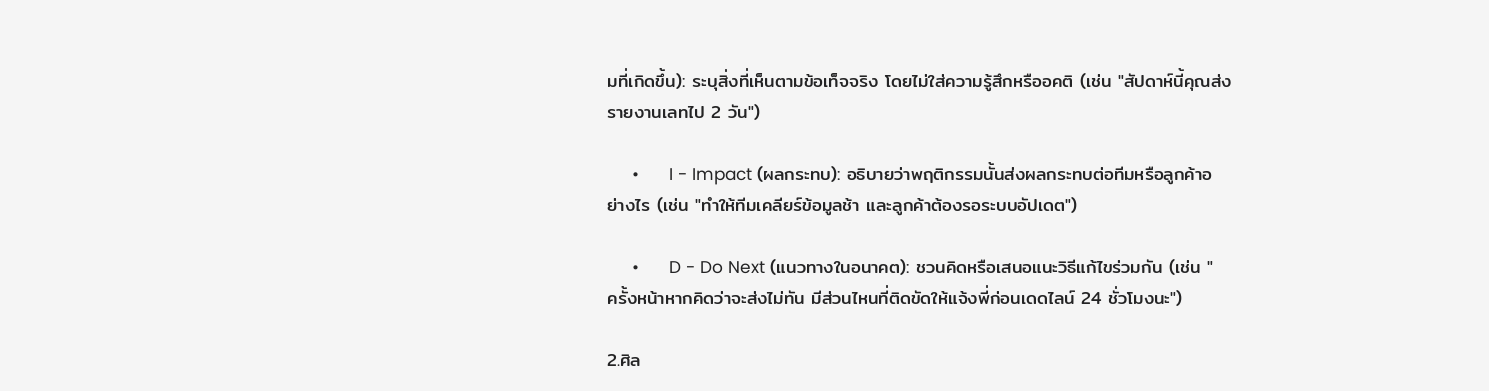มที่เกิดขึ้น): ระบุสิ่งที่เห็นตามข้อเท็จจริง โดยไม่ใส่ความรู้สึกหรืออคติ (เช่น "สัปดาห์นี้คุณส่งรายงานเลทไป 2 วัน")

     •      I - Impact (ผลกระทบ): อธิบายว่าพฤติกรรมนั้นส่งผลกระทบต่อทีมหรือลูกค้าอย่างไร (เช่น "ทำให้ทีมเคลียร์ข้อมูลช้า และลูกค้าต้องรอระบบอัปเดต")

     •      D - Do Next (แนวทางในอนาคต): ชวนคิดหรือเสนอแนะวิธีแก้ไขร่วมกัน (เช่น "ครั้งหน้าหากคิดว่าจะส่งไม่ทัน มีส่วนไหนที่ติดขัดให้แจ้งพี่ก่อนเดดไลน์ 24 ชั่วโมงนะ")

2.ศิล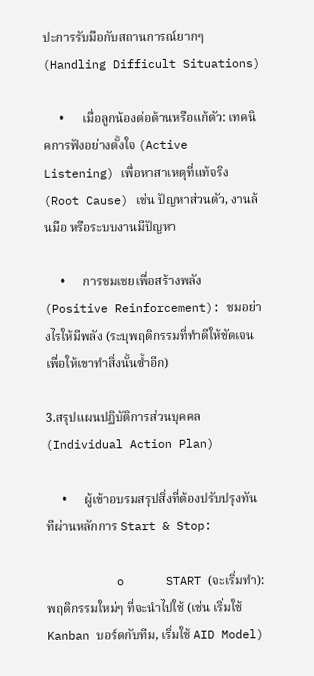ปะการรับมือกับสถานการณ์ยากๆ (Handling Difficult Situations)

     •      เมื่อลูกน้องต่อต้านหรือแก้ตัว: เทคนิคการฟังอย่างตั้งใจ (Active Listening) เพื่อหาสาเหตุที่แท้จริง (Root Cause) เช่น ปัญหาส่วนตัว, งานล้นมือ หรือระบบงานมีปัญหา

     •      การชมเชยเพื่อสร้างพลัง (Positive Reinforcement): ชมอย่างไรให้มีพลัง (ระบุพฤติกรรมที่ทำดีให้ชัดเจน เพื่อให้เขาทำสิ่งนั้นซ้ำอีก)

3.สรุปแผนปฏิบัติการส่วนบุคคล (Individual Action Plan)

     •      ผู้เข้าอบรมสรุปสิ่งที่ต้องปรับปรุงทันทีผ่านหลักการ Start & Stop:

          o      START (จะเริ่มทำ): พฤติกรรมใหม่ๆ ที่จะนำไปใช้ (เช่น เริ่มใช้ Kanban บอร์ดกับทีม, เริ่มใช้ AID Model)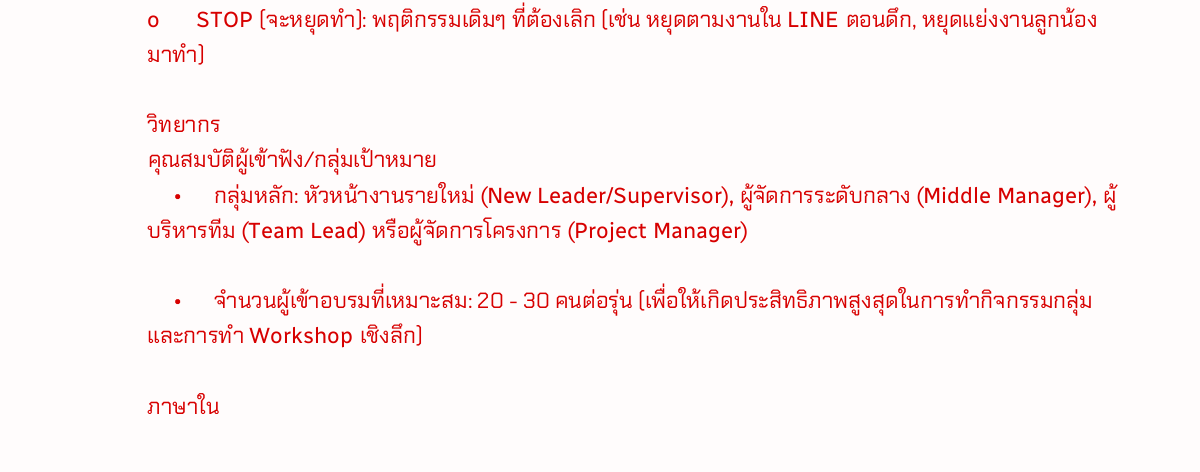o      STOP (จะหยุดทำ): พฤติกรรมเดิมๆ ที่ต้องเลิก (เช่น หยุดตามงานใน LINE ตอนดึก, หยุดแย่งงานลูกน้องมาทำ)

วิทยากร
คุณสมบัติผู้เข้าฟัง/กลุ่มเป้าหมาย
     •      กลุ่มหลัก: หัวหน้างานรายใหม่ (New Leader/Supervisor), ผู้จัดการระดับกลาง (Middle Manager), ผู้บริหารทีม (Team Lead) หรือผู้จัดการโครงการ (Project Manager)

     •      จำนวนผู้เข้าอบรมที่เหมาะสม: 20 - 30 คนต่อรุ่น (เพื่อให้เกิดประสิทธิภาพสูงสุดในการทำกิจกรรมกลุ่มและการทำ Workshop เชิงลึก)

ภาษาใน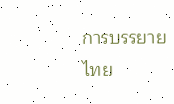การบรรยาย
ไทย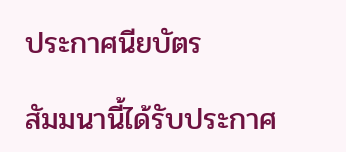ประกาศนียบัตร

สัมมนานี้ได้รับประกาศ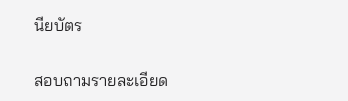นียบัตร

สอบถามรายละเอียด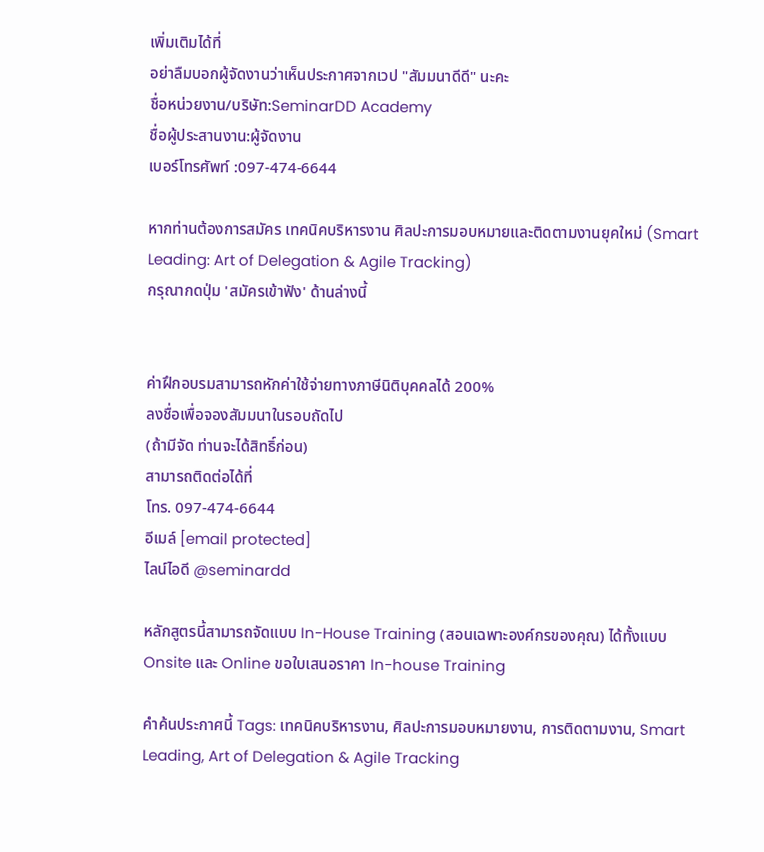เพิ่มเติมได้ที่
อย่าลืมบอกผู้จัดงานว่าเห็นประกาศจากเวป "สัมมนาดีดี" นะคะ
ชื่อหน่วยงาน/บริษัท:SeminarDD Academy
ชื่อผู้ประสานงาน:ผู้จัดงาน
เบอร์โทรศัพท์ :097-474-6644

หากท่านต้องการสมัคร เทคนิคบริหารงาน ศิลปะการมอบหมายและติดตามงานยุคใหม่ (Smart Leading: Art of Delegation & Agile Tracking)
กรุณากดปุ่ม 'สมัครเข้าฟัง' ด้านล่างนี้


ค่าฝึกอบรมสามารถหักค่าใช้จ่ายทางภาษีนิติบุคคลได้ 200%
ลงชื่อเพื่อจองสัมมนาในรอบถัดไป
(ถ้ามีจัด ท่านจะได้สิทธิ์ก่อน)
สามารถติดต่อได้ที่
โทร. 097-474-6644
อีเมล์ [email protected]
ไลน์ไอดี @seminardd

หลักสูตรนี้สามารถจัดแบบ In-House Training (สอนเฉพาะองค์กรของคุณ) ได้ทั้งแบบ Onsite และ Online ขอใบเสนอราคา In-house Training

คำค้นประกาศนี้ Tags: เทคนิคบริหารงาน, ศิลปะการมอบหมายงาน, การติดตามงาน, Smart Leading, Art of Delegation & Agile Tracking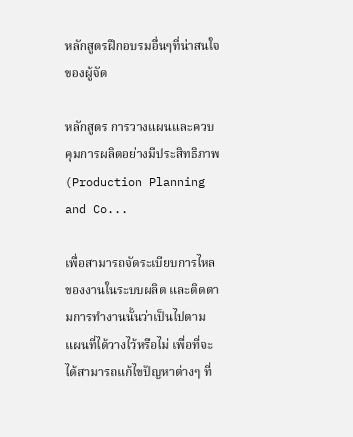หลักสูตรฝึกอบรมอื่นๆที่น่าสนใจของผู้จัด

หลักสูตร การวางแผนและควบคุมการผลิตอย่างมีประสิทธิภาพ (Production Planning and Co...

เพื่อสามารถจัดระเบียบการไหลของงานในระบบผลิต และติดตามการทำงานนั้นว่าเป็นไปตามแผนที่ได้วางไว้หรือไม่ เพื่อที่จะได้สามารถแก้ไขปัญหาต่างๆ ที่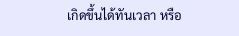เกิดขึ้นได้ทันเวลา หรือ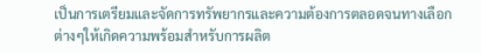เป็นการเตรียมและจัดการทรัพยากรและความต้องการตลอดจนทางเลือกต่างๆให้เกิดความพร้อมสำหรับการผลิต